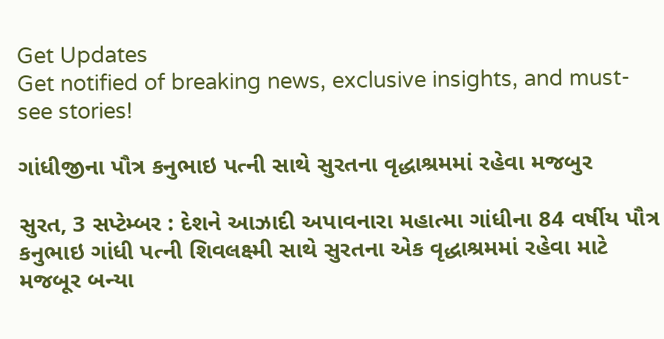Get Updates
Get notified of breaking news, exclusive insights, and must-see stories!

ગાંધીજીના પૌત્ર કનુભાઇ પત્ની સાથે સુરતના વૃદ્ધાશ્રમમાં રહેવા મજબુર

સુરત, 3 સપ્ટેમ્બર : દેશને આઝાદી અપાવનારા મહાત્મા ગાંધીના 84 વર્ષીય પૌત્ર કનુભાઇ ગાંધી પત્ની શિવલક્ષ્મી સાથે સુરતના એક વૃદ્ધાશ્રમમાં રહેવા માટે મજબૂર બન્યા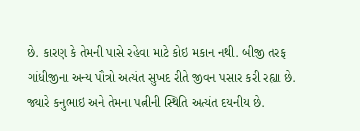છે. કારણ કે તેમની પાસે રહેવા માટે કોઇ મકાન નથી. બીજી તરફ ગાંધીજીના અન્ય પૌત્રો અત્યંત સુખદ રીતે જીવન પસાર કરી રહ્યા છે. જ્યારે કનુભાઇ અને તેમના પત્નીની સ્થિતિ અત્યંત દયનીય છે.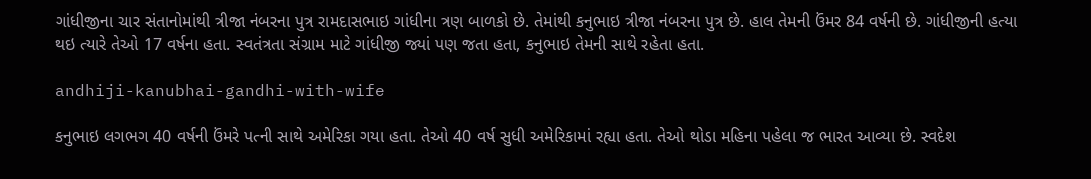ગાંધીજીના ચાર સંતાનોમાંથી ત્રીજા નંબરના પુત્ર રામદાસભાઇ ગાંધીના ત્રણ બાળકો છે. તેમાંથી કનુભાઇ ત્રીજા નંબરના પુત્ર છે. હાલ તેમની ઉંમર 84 વર્ષની છે. ગાંધીજીની હત્યા થઇ ત્યારે તેઓ 17 વર્ષના હતા. સ્વતંત્રતા સંગ્રામ માટે ગાંધીજી જ્યાં પણ જતા હતા, કનુભાઇ તેમની સાથે રહેતા હતા.

andhiji-kanubhai-gandhi-with-wife

કનુભાઇ લગભગ 40 વર્ષની ઉંમરે પત્ની સાથે અમેરિકા ગયા હતા. તેઓ 40 વર્ષ સુધી અમેરિકામાં રહ્યા હતા. તેઓ થોડા મહિના પહેલા જ ભારત આવ્યા છે. સ્વદેશ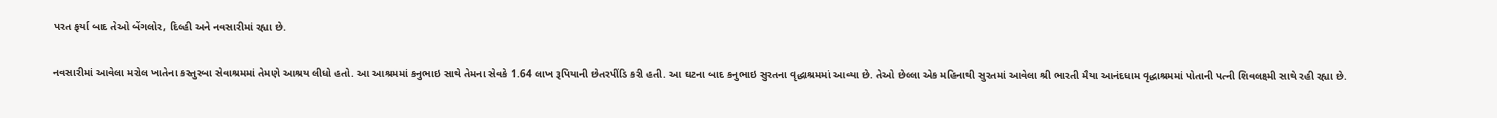પરત ફર્યા બાદ તેઓ બેંગલોર, દિલ્હી અને નવસારીમાં રહ્યા છે.

નવસારીમાં આવેલા મરોલ ખાતેના કસ્તુરબા સેવાશ્રમમાં તેમણે આશ્રય લીધો હતો. આ આશ્રમમાં કનુભાઇ સાથે તેમના સેવકે 1.64 લાખ રૂપિયાની છેતરપીંડિ કરી હતી. આ ઘટના બાદ કનુભાઇ સુરતના વૃદ્ધાશ્રમમાં આવ્યા છે. તેઓ છેલ્લા એક મહિનાથી સુરતમાં આવેલા શ્રી ભારતી મૈયા આનંદધામ વૃદ્ધાશ્રમમાં પોતાની પત્ની શિવલક્ષ્મી સાથે રહી રહ્યા છે.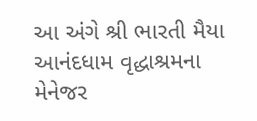આ અંગે શ્રી ભારતી મૈયા આનંદધામ વૃદ્ધાશ્રમના મેનેજર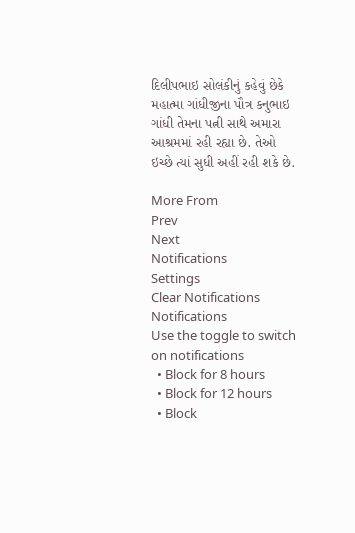દિલીપભાઇ સોલંકીનું કહેવું છેકે મહાત્મા ગાંધીજીના પૌત્ર કનુભાઇ ગાંધી તેમના પત્ની સાથે અમારા આશ્રમમાં રહી રહ્યા છે. તેઓ ઇચ્છે ત્યાં સુધી અહીં રહી શકે છે.

More From
Prev
Next
Notifications
Settings
Clear Notifications
Notifications
Use the toggle to switch on notifications
  • Block for 8 hours
  • Block for 12 hours
  • Block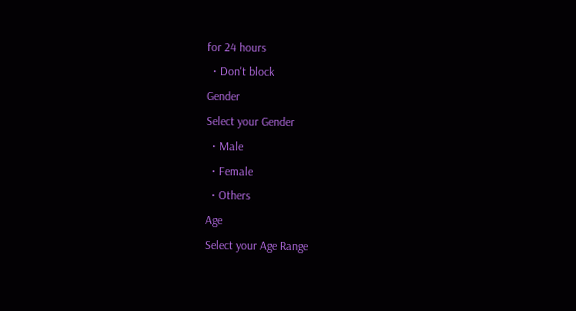for 24 hours
  • Don't block
Gender
Select your Gender
  • Male
  • Female
  • Others
Age
Select your Age Range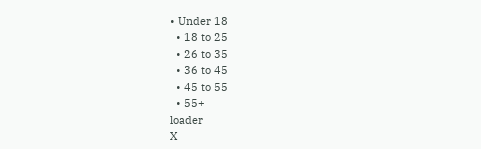• Under 18
  • 18 to 25
  • 26 to 35
  • 36 to 45
  • 45 to 55
  • 55+
loader
X